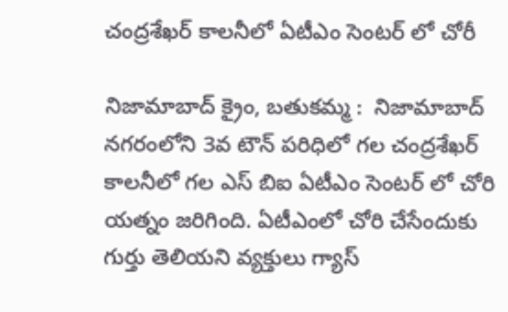చంద్రశేఖర్ కాలనీలో ఏటీఎం సెంటర్ లో చోరీ

నిజామాబాద్ క్రైం, బతుకమ్మ :  నిజామాబాద్ నగరంలోని 3వ టౌన్ పరిధిలో గల చంద్రశేఖర్ కాలనీలో గల ఎస్ బిఐ ఏటీఎం సెంటర్ లో చోరి యత్నం జరిగింది. ఏటీఎంలో చోరి చేసేందుకు గుర్తు తెలియని వ్యక్తులు గ్యాస్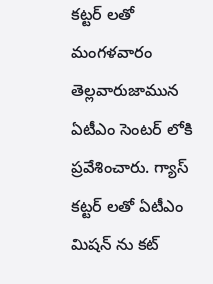కట్టర్ లతో మంగళవారం తెల్లవారుజామున ఏటీఎం సెంటర్ లోకి ప్రవేశించారు. గ్యాస్ కట్టర్ లతో ఏటీఎం మిషన్ ను కట్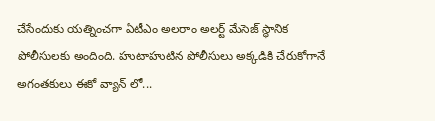చేసేందుకు యత్నించగా ఏటీఎం అలరాం అలర్ట్ మేసెజ్ స్థానిక పోలీసులకు అందింది. హుటాహుటిన పోలీసులు అక్కడికి చేరుకోగానే అగంతకులు ఈకో వ్యాన్ లో...